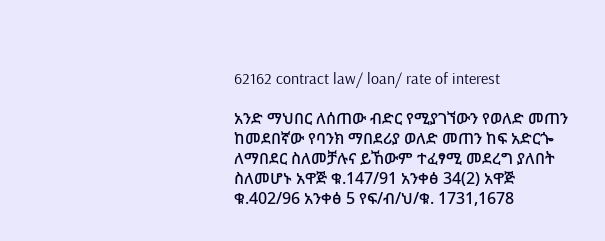62162 contract law/ loan/ rate of interest

አንድ ማህበር ለሰጠው ብድር የሚያገኘውን የወለድ መጠን ከመደበኛው የባንክ ማበደሪያ ወለድ መጠን ከፍ አድርጐ ለማበደር ስለመቻሉና ይኸውም ተፈፃሚ መደረግ ያለበት ስለመሆኑ አዋጅ ቁ.147/91 አንቀፅ 34(2) አዋጅ ቁ.402/96 አንቀፅ 5 የፍ/ብ/ህ/ቁ. 1731,1678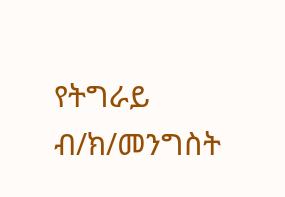የትግራይ ብ/ክ/መንግስት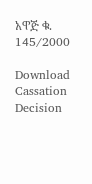አዋጅ ቁ. 145/2000

Download Cassation Decision